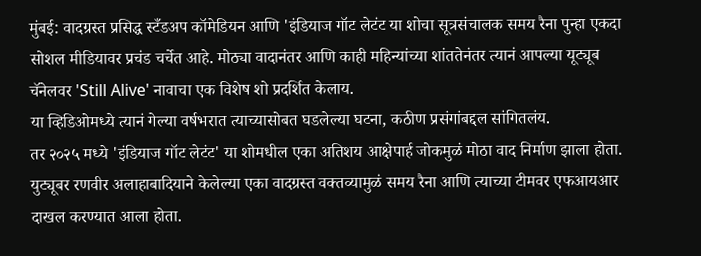मुंबई: वादग्रस्त प्रसिद्ध स्टँडअप कॉमेडियन आणि 'इंडियाज गॉट लेटंट या शोचा सूत्रसंचालक समय रैना पुन्हा एकदा सोशल मीडियावर प्रचंड चर्चेत आहे. मोठ्या वादानंतर आणि काही महिन्यांच्या शांततेनंतर त्यानं आपल्या यूट्यूब चॅनेलवर 'Still Alive' नावाचा एक विशेष शो प्रदर्शित केलाय.
या व्हिडिओमध्ये त्यानं गेल्या वर्षभरात त्याच्यासोबत घडलेल्या घटना, कठीण प्रसंगांबद्दल सांगितलंय.
तर २०२५ मध्ये 'इंडियाज गॉट लेटंट' या शोमधील एका अतिशय आक्षेपार्ह जोकमुळं मोठा वाद निर्माण झाला होता. युट्यूबर रणवीर अलाहाबादियाने केलेल्या एका वादग्रस्त वक्तव्यामुळं समय रैना आणि त्याच्या टीमवर एफआयआर दाखल करण्यात आला होता.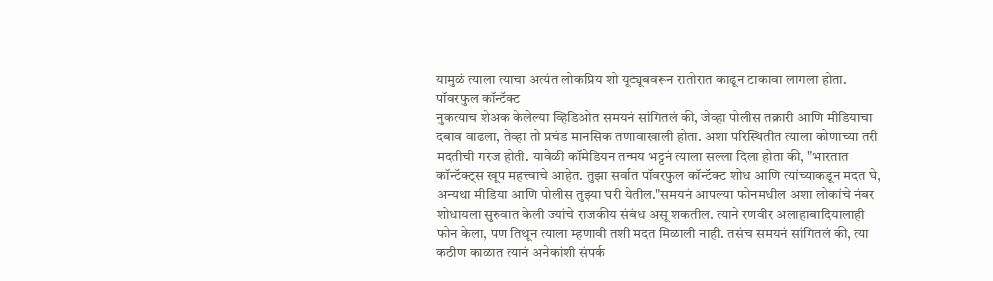यामुळं त्याला त्याचा अत्यंत लोकप्रिय शो यूट्यूबवरून रातोरात काढून टाकावा लागला होता.
पॉवरफुल कॉन्टॅक्ट
नुकत्याच शेअक केलेल्या व्हिडिओत समयनं सांगितलं की, जेव्हा पोलीस तक्रारी आणि मीडियाचा दबाव वाढला, तेव्हा तो प्रचंड मानसिक तणावाखाली होता. अशा परिस्थितीत त्याला कोणाच्या तरी मदतीची गरज होती. यावेळी कॉमेडियन तन्मय भट्टनं त्याला सल्ला दिला होता की, "भारतात कॉन्टॅक्ट्स खूप महत्त्वाचे आहेत. तुझा सर्वात पॉवरफुल कॉन्टॅक्ट शोध आणि त्यांच्याकडून मदत घे, अन्यथा मीडिया आणि पोलीस तुझ्या घरी येतील."समयनं आपल्या फोनमधील अशा लोकांचे नंबर शोधायला सुरुवात केली ज्यांचे राजकीय संबंध असू शकतील. त्याने रणवीर अलाहाबादियालाही फोन केला, पण तिथून त्याला म्हणावी तशी मदत मिळाली नाही. तसंच समयनं सांगितलं की, त्या कठीण काळात त्यानं अनेकांशी संपर्क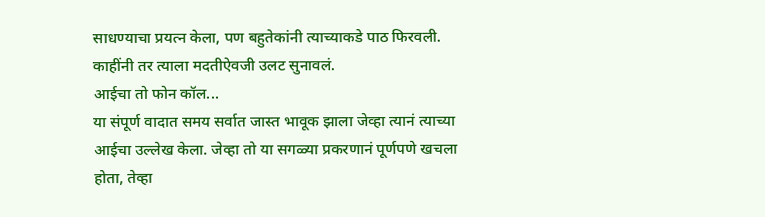साधण्याचा प्रयत्न केला, पण बहुतेकांनी त्याच्याकडे पाठ फिरवली. काहींनी तर त्याला मदतीऐवजी उलट सुनावलं.
आईचा तो फोन कॉल...
या संपूर्ण वादात समय सर्वात जास्त भावूक झाला जेव्हा त्यानं त्याच्या आईचा उल्लेख केला. जेव्हा तो या सगळ्या प्रकरणानं पूर्णपणे खचला होता, तेव्हा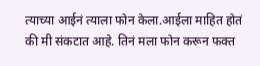त्याच्या आईनं त्याला फोन केला.आईला माहित होतं की मी संकटात आहे. तिनं मला फोन करून फक्त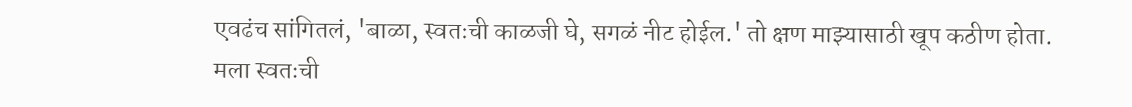एवढंच सांगितलं, 'बाळा, स्वतःची काळजी घे, सगळं नीट होईल.' तो क्षण माझ्यासाठी खूप कठीण होता. मला स्वतःची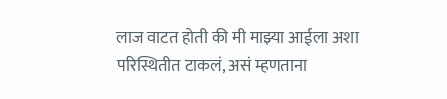लाज वाटत होती की मी माझ्या आईला अशा परिस्थितीत टाकलं, असं म्हणताना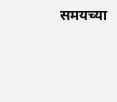समयच्या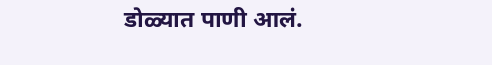डोळ्यात पाणी आलं.